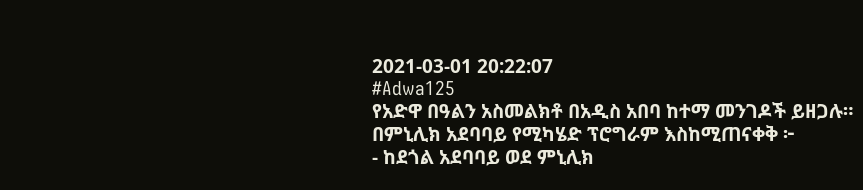2021-03-01 20:22:07
#Adwa125
የአድዋ በዓልን አስመልክቶ በአዲስ አበባ ከተማ መንገዶች ይዘጋሉ።
በምኒሊክ አደባባይ የሚካሄድ ፕሮግራም እስከሚጠናቀቅ ፦
- ከደጎል አደባባይ ወደ ምኒሊክ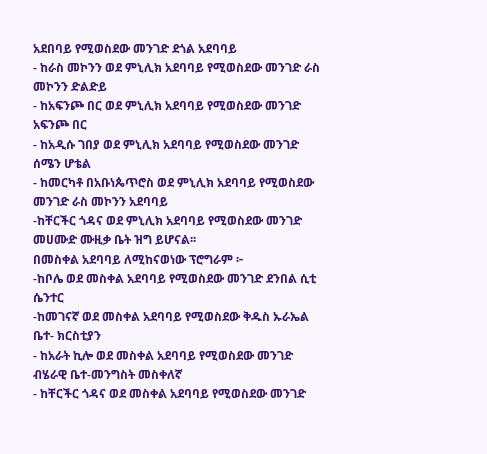አደበባይ የሚወስደው መንገድ ደጎል አደባባይ
- ከራስ መኮንን ወደ ምኒሊክ አደባባይ የሚወስደው መንገድ ራስ መኮንን ድልድይ
- ከአፍንጮ በር ወደ ምኒሊክ አደባባይ የሚወስደው መንገድ አፍንጮ በር
- ከአዲሱ ገበያ ወደ ምኒሊክ አደባባይ የሚወስደው መንገድ ሰሜን ሆቴል
- ከመርካቶ በአቡነጴጥሮስ ወደ ምኒሊክ አደባባይ የሚወስደው መንገድ ራስ መኮንን አደባባይ
-ከቸርችር ጎዳና ወደ ምኒሊክ አደባባይ የሚወስደው መንገድ መሀሙድ ሙዚቃ ቤት ዝግ ይሆናል፡፡
በመስቀል አደባባይ ለሚከናወነው ፕሮግራም ፦
-ከቦሌ ወደ መስቀል አደባባይ የሚወስደው መንገድ ደንበል ሲቲ ሴንተር
-ከመገናኛ ወደ መስቀል አደባባይ የሚወስደው ቅዱስ ኡራኤል ቤተ- ክርስቲያን
- ከአራት ኪሎ ወደ መስቀል አደባባይ የሚወስደው መንገድ ብሄራዊ ቤተ-መንግስት መስቀለኛ
- ከቸርችር ጎዳና ወደ መስቀል አደባባይ የሚወስደው መንገድ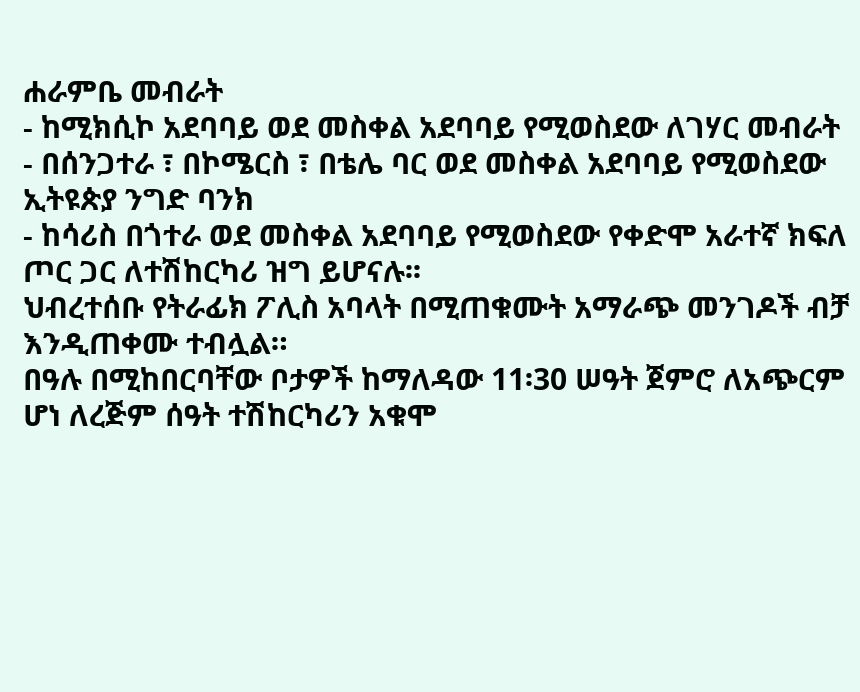ሐራምቤ መብራት
- ከሚክሲኮ አደባባይ ወደ መስቀል አደባባይ የሚወስደው ለገሃር መብራት
- በሰንጋተራ ፣ በኮሜርስ ፣ በቴሌ ባር ወደ መስቀል አደባባይ የሚወስደው ኢትዩጵያ ንግድ ባንክ
- ከሳሪስ በጎተራ ወደ መስቀል አደባባይ የሚወስደው የቀድሞ አራተኛ ክፍለ ጦር ጋር ለተሽከርካሪ ዝግ ይሆናሉ፡፡
ህብረተሰቡ የትራፊክ ፖሊስ አባላት በሚጠቁሙት አማራጭ መንገዶች ብቻ እንዲጠቀሙ ተብሏል።
በዓሉ በሚከበርባቸው ቦታዎች ከማለዳው 11፡30 ሠዓት ጀምሮ ለአጭርም ሆነ ለረጅም ሰዓት ተሽከርካሪን አቁሞ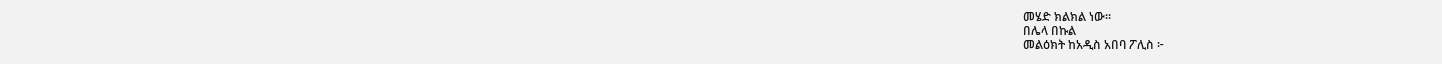መሄድ ክልክል ነው።
በሌላ በኩል
መልዕክት ከአዲስ አበባ ፖሊስ ፦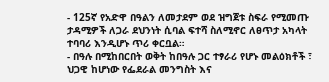- 125ኛ የአድዋ በዓልን ለመታደም ወደ ዝግጀቱ ስፍራ የሚመጡ ታዳሚዎች ለጋራ ደህንነት ሲባል ፍተሻ ስለሚኖር ለፀጥታ አካላት ተባባሪ እንዲሆኑ ጥሪ ቀርቧል።
- በዓሉ በሚከበርበት ወቅት ከበዓሉ ጋር ተፃራሪ የሆኑ መልዕክቶች ፣ ህጋዊ ከሆነው የፌደራል መንግስት እና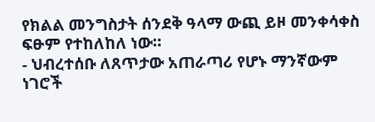የክልል መንግስታት ሰንደቅ ዓላማ ውጪ ይዞ መንቀሳቀስ ፍፁም የተከለከለ ነው።
- ህብረተሰቡ ለጸጥታው አጠራጣሪ የሆኑ ማንኛውም ነገሮች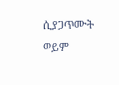ሲያጋጥሙት ወይም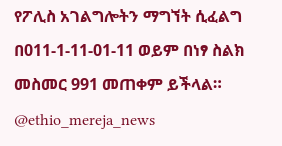የፖሊስ አገልግሎትን ማግኘት ሲፈልግ በ011-1-11-01-11 ወይም በነፃ ስልክ መስመር 991 መጠቀም ይችላል።
@ethio_mereja_news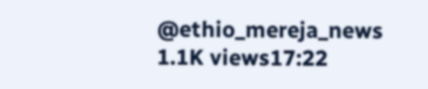@ethio_mereja_news
1.1K views17:22